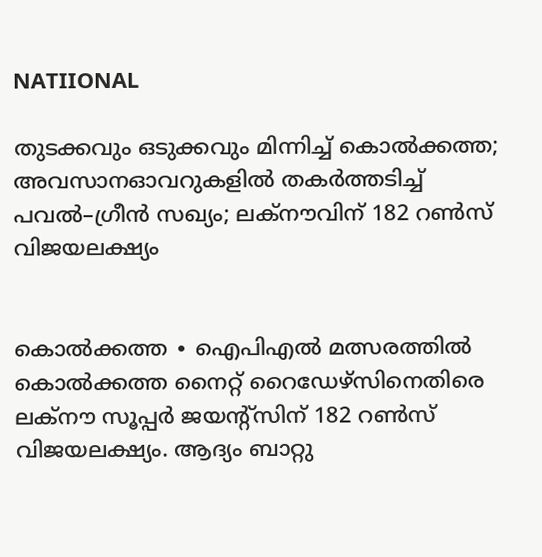NATIIONAL

തുടക്കവും ഒടുക്കവും മിന്നിച്ച് കൊൽക്കത്ത; അവസാനഓവറുകളിൽ തകർത്തടിച്ച് പവൽ–ഗ്രീൻ സഖ്യം; ലക്നൗവിന് 182 റൺസ് വിജയലക്ഷ്യം


കൊൽക്കത്ത ∙ ഐപിഎൽ മത്സരത്തിൽ കൊൽക്കത്ത നൈറ്റ് റൈഡേഴ്സിനെതിരെ ലക്നൗ സൂപ്പർ ജയന്റ്സിന് 182 റൺസ് വിജയലക്ഷ്യം. ആദ്യം ബാറ്റു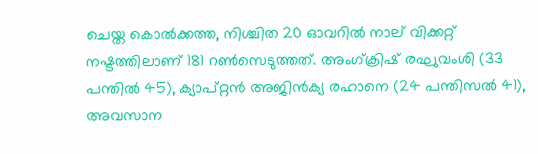ചെയ്ത കൊൽക്കത്ത, നിശ്ചിത 20 ഓവറിൽ നാല് വിക്കറ്റ് നഷ്ടത്തിലാണ് 181 റൺസെടുത്തത്. അംഗ്‌ക്രിഷ് രഘുവംശി (33 പന്തിൽ 45), ക്യാപ്റ്റൻ അജിൻക്യ രഹാനെ (24 പന്തിസൽ 41), അവസാന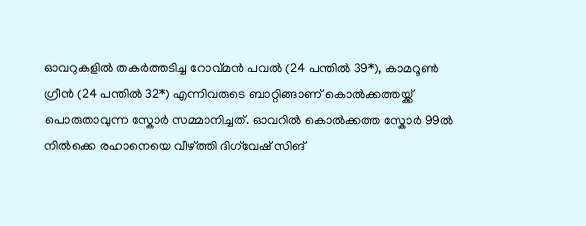ഓവറുകളിൽ തകർത്തടിച്ച റോവ്‍മൻ പവൽ (24 പന്തിൽ 39*), കാമറൂൺ ഗ്രീൻ (24 പന്തിൽ 32*) എന്നിവരുടെ ബാറ്റിങ്ങാണ് കൊൽക്കത്തയ്ക്ക് പൊരുതാവുന്ന സ്കോർ സമ്മാനിച്ചത്. ഓവറിൽ കൊൽക്കത്ത സ്കോർ 99ൽ നിൽക്കെ രഹാനെയെ വീഴ്ത്തി ദിഗ്‌വേഷ് സിങ്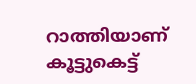റാത്തിയാണ് കൂട്ടുകെട്ട്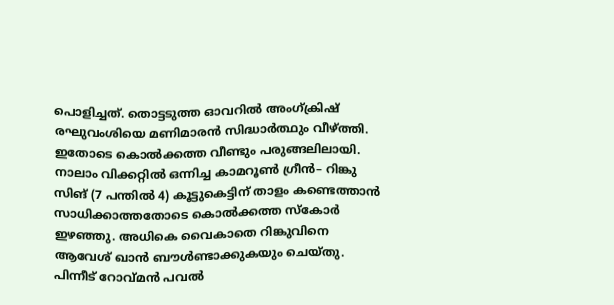പൊളിച്ചത്. തൊട്ടടുത്ത ഓവറിൽ അംഗ്‌ക്രിഷ് രഘുവംശിയെ മണിമാരൻ സിദ്ധാർത്ഥും വീഴ്ത്തി. ഇതോടെ കൊൽക്കത്ത വീണ്ടും പരുങ്ങലിലായി. നാലാം വിക്കറ്റിൽ ഒന്നിച്ച കാമറൂൺ ഗ്രീൻ– റിങ്കു സിങ് (7 പന്തിൽ 4) കൂട്ടുകെട്ടിന് താളം കണ്ടെത്താൻ സാധിക്കാത്തതോടെ കൊൽക്കത്ത സ്കോർ ഇഴഞ്ഞു. അധികെ വൈകാതെ റിങ്കുവിനെ ആവേശ് ഖാൻ ബൗൾണ്ടാക്കുകയും ചെയ്തു. പിന്നീട് റോവ്‌മൻ പവൽ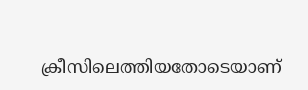ക്രീസിലെത്തിയതോടെയാണ്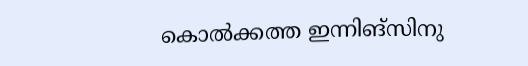കൊൽക്കത്ത ഇന്നിങ്സിനു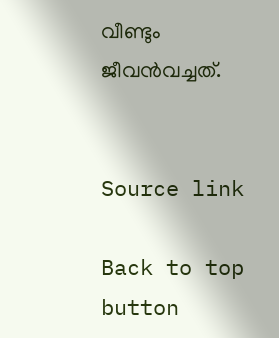വീണ്ടും ജീവൻവച്ചത്.


Source link

Back to top button